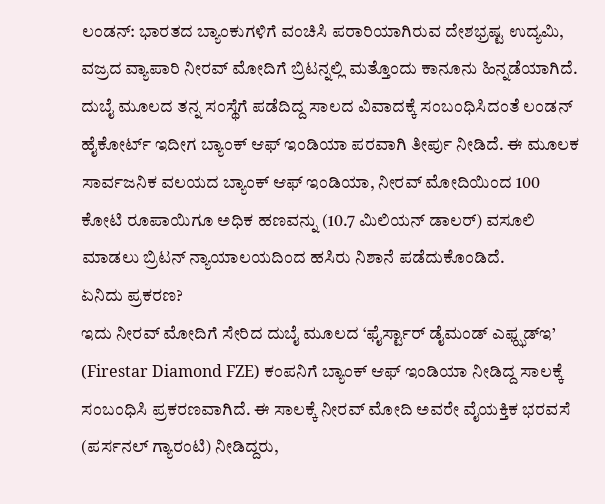ಲಂಡನ್: ಭಾರತದ ಬ್ಯಾಂಕುಗಳಿಗೆ ವಂಚಿಸಿ ಪರಾರಿಯಾಗಿರುವ ದೇಶಭ್ರಷ್ಟ ಉದ್ಯಮಿ, ವಜ್ರದ ವ್ಯಾಪಾರಿ ನೀರವ್ ಮೋದಿಗೆ ಬ್ರಿಟನ್ನಲ್ಲಿ ಮತ್ತೊಂದು ಕಾನೂನು ಹಿನ್ನಡೆಯಾಗಿದೆ. ದುಬೈ ಮೂಲದ ತನ್ನ ಸಂಸ್ಥೆಗೆ ಪಡೆದಿದ್ದ ಸಾಲದ ವಿವಾದಕ್ಕೆ ಸಂಬಂಧಿಸಿದಂತೆ ಲಂಡನ್ ಹೈಕೋರ್ಟ್ ಇದೀಗ ಬ್ಯಾಂಕ್ ಆಫ್ ಇಂಡಿಯಾ ಪರವಾಗಿ ತೀರ್ಪು ನೀಡಿದೆ. ಈ ಮೂಲಕ ಸಾರ್ವಜನಿಕ ವಲಯದ ಬ್ಯಾಂಕ್ ಆಫ್ ಇಂಡಿಯಾ, ನೀರವ್ ಮೋದಿಯಿಂದ 100 ಕೋಟಿ ರೂಪಾಯಿಗೂ ಅಧಿಕ ಹಣವನ್ನು (10.7 ಮಿಲಿಯನ್ ಡಾಲರ್) ವಸೂಲಿ ಮಾಡಲು ಬ್ರಿಟನ್ ನ್ಯಾಯಾಲಯದಿಂದ ಹಸಿರು ನಿಶಾನೆ ಪಡೆದುಕೊಂಡಿದೆ.
ಏನಿದು ಪ್ರಕರಣ?
ಇದು ನೀರವ್ ಮೋದಿಗೆ ಸೇರಿದ ದುಬೈ ಮೂಲದ ‘ಫೈರ್ಸ್ಟಾರ್ ಡೈಮಂಡ್ ಎಫ್ಝಡ್ಇ’ (Firestar Diamond FZE) ಕಂಪನಿಗೆ ಬ್ಯಾಂಕ್ ಆಫ್ ಇಂಡಿಯಾ ನೀಡಿದ್ದ ಸಾಲಕ್ಕೆ ಸಂಬಂಧಿಸಿ ಪ್ರಕರಣವಾಗಿದೆ. ಈ ಸಾಲಕ್ಕೆ ನೀರವ್ ಮೋದಿ ಅವರೇ ವೈಯಕ್ತಿಕ ಭರವಸೆ (ಪರ್ಸನಲ್ ಗ್ಯಾರಂಟಿ) ನೀಡಿದ್ದರು,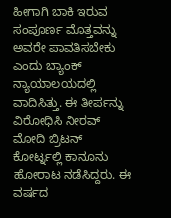ಹೀಗಾಗಿ ಬಾಕಿ ಇರುವ ಸಂಪೂರ್ಣ ಮೊತ್ತವನ್ನು ಅವರೇ ಪಾವತಿಸಬೇಕು ಎಂದು ಬ್ಯಾಂಕ್ ನ್ಯಾಯಾಲಯದಲ್ಲಿ ವಾದಿಸಿತ್ತು. ಈ ತೀರ್ಪನ್ನು ವಿರೋಧಿಸಿ ನೀರವ್ ಮೋದಿ ಬ್ರಿಟನ್ ಕೋರ್ಟ್ನಲ್ಲಿ ಕಾನೂನು ಹೋರಾಟ ನಡೆಸಿದ್ದರು. ಈ ವರ್ಷದ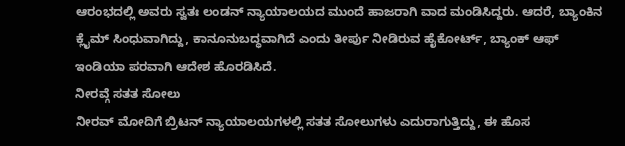ಆರಂಭದಲ್ಲಿ ಅವರು ಸ್ವತಃ ಲಂಡನ್ ನ್ಯಾಯಾಲಯದ ಮುಂದೆ ಹಾಜರಾಗಿ ವಾದ ಮಂಡಿಸಿದ್ದರು. ಆದರೆ, ಬ್ಯಾಂಕಿನ ಕ್ಲೈಮ್ ಸಿಂಧುವಾಗಿದ್ದು, ಕಾನೂನುಬದ್ಧವಾಗಿದೆ ಎಂದು ತೀರ್ಪು ನೀಡಿರುವ ಹೈಕೋರ್ಟ್, ಬ್ಯಾಂಕ್ ಆಫ್ ಇಂಡಿಯಾ ಪರವಾಗಿ ಆದೇಶ ಹೊರಡಿಸಿದೆ.
ನೀರವ್ಗೆ ಸತತ ಸೋಲು
ನೀರವ್ ಮೋದಿಗೆ ಬ್ರಿಟನ್ ನ್ಯಾಯಾಲಯಗಳಲ್ಲಿ ಸತತ ಸೋಲುಗಳು ಎದುರಾಗುತ್ತಿದ್ದು, ಈ ಹೊಸ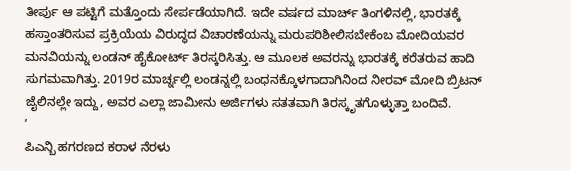ತೀರ್ಪು ಆ ಪಟ್ಟಿಗೆ ಮತ್ತೊಂದು ಸೇರ್ಪಡೆಯಾಗಿದೆ. ಇದೇ ವರ್ಷದ ಮಾರ್ಚ್ ತಿಂಗಳಿನಲ್ಲಿ, ಭಾರತಕ್ಕೆ ಹಸ್ತಾಂತರಿಸುವ ಪ್ರಕ್ರಿಯೆಯ ವಿರುದ್ಧದ ವಿಚಾರಣೆಯನ್ನು ಮರುಪರಿಶೀಲಿಸಬೇಕೆಂಬ ಮೋದಿಯವರ ಮನವಿಯನ್ನು ಲಂಡನ್ ಹೈಕೋರ್ಟ್ ತಿರಸ್ಕರಿಸಿತ್ತು. ಆ ಮೂಲಕ ಅವರನ್ನು ಭಾರತಕ್ಕೆ ಕರೆತರುವ ಹಾದಿ ಸುಗಮವಾಗಿತ್ತು. 2019ರ ಮಾರ್ಚ್ನಲ್ಲಿ ಲಂಡನ್ನಲ್ಲಿ ಬಂಧನಕ್ಕೊಳಗಾದಾಗಿನಿಂದ ನೀರವ್ ಮೋದಿ ಬ್ರಿಟನ್ ಜೈಲಿನಲ್ಲೇ ಇದ್ದು, ಅವರ ಎಲ್ಲಾ ಜಾಮೀನು ಅರ್ಜಿಗಳು ಸತತವಾಗಿ ತಿರಸ್ಕೃತಗೊಳ್ಳುತ್ತಾ ಬಂದಿವೆ.
ʼ
ಪಿಎನ್ಬಿ ಹಗರಣದ ಕರಾಳ ನೆರಳು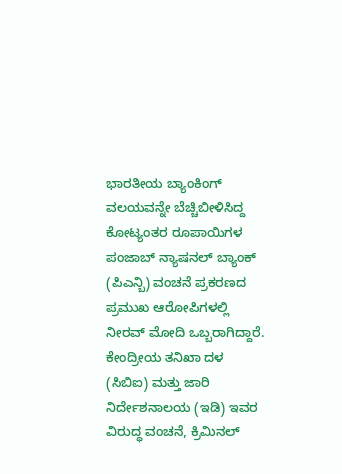ಭಾರತೀಯ ಬ್ಯಾಂಕಿಂಗ್ ವಲಯವನ್ನೇ ಬೆಚ್ಚಿಬೀಳಿಸಿದ್ದ ಕೋಟ್ಯಂತರ ರೂಪಾಯಿಗಳ ಪಂಜಾಬ್ ನ್ಯಾಷನಲ್ ಬ್ಯಾಂಕ್ (ಪಿಎನ್ಬಿ) ವಂಚನೆ ಪ್ರಕರಣದ ಪ್ರಮುಖ ಆರೋಪಿಗಳಲ್ಲಿ ನೀರವ್ ಮೋದಿ ಒಬ್ಬರಾಗಿದ್ದಾರೆ. ಕೇಂದ್ರೀಯ ತನಿಖಾ ದಳ (ಸಿಬಿಐ) ಮತ್ತು ಜಾರಿ ನಿರ್ದೇಶನಾಲಯ (ಇಡಿ) ಇವರ ವಿರುದ್ಧ ವಂಚನೆ, ಕ್ರಿಮಿನಲ್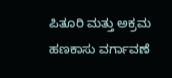ಪಿತೂರಿ ಮತ್ತು ಅಕ್ರಮ ಹಣಕಾಸು ವರ್ಗಾವಣೆ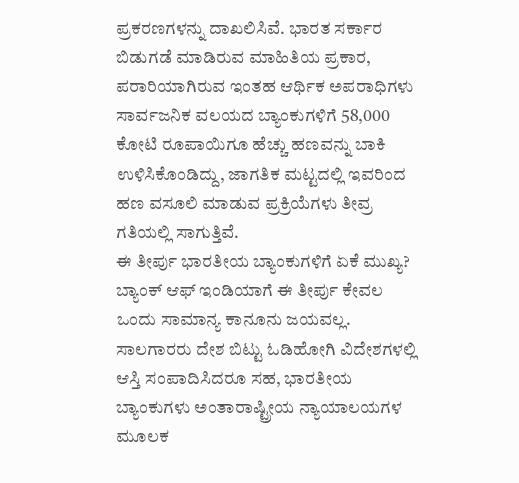ಪ್ರಕರಣಗಳನ್ನು ದಾಖಲಿಸಿವೆ. ಭಾರತ ಸರ್ಕಾರ ಬಿಡುಗಡೆ ಮಾಡಿರುವ ಮಾಹಿತಿಯ ಪ್ರಕಾರ, ಪರಾರಿಯಾಗಿರುವ ಇಂತಹ ಆರ್ಥಿಕ ಅಪರಾಧಿಗಳು ಸಾರ್ವಜನಿಕ ವಲಯದ ಬ್ಯಾಂಕುಗಳಿಗೆ 58,000 ಕೋಟಿ ರೂಪಾಯಿಗೂ ಹೆಚ್ಚು ಹಣವನ್ನು ಬಾಕಿ ಉಳಿಸಿಕೊಂಡಿದ್ದು, ಜಾಗತಿಕ ಮಟ್ಟದಲ್ಲಿ ಇವರಿಂದ ಹಣ ವಸೂಲಿ ಮಾಡುವ ಪ್ರಕ್ರಿಯೆಗಳು ತೀವ್ರ ಗತಿಯಲ್ಲಿ ಸಾಗುತ್ತಿವೆ.
ಈ ತೀರ್ಪು ಭಾರತೀಯ ಬ್ಯಾಂಕುಗಳಿಗೆ ಏಕೆ ಮುಖ್ಯ?
ಬ್ಯಾಂಕ್ ಆಫ್ ಇಂಡಿಯಾಗೆ ಈ ತೀರ್ಪು ಕೇವಲ ಒಂದು ಸಾಮಾನ್ಯ ಕಾನೂನು ಜಯವಲ್ಲ. ಸಾಲಗಾರರು ದೇಶ ಬಿಟ್ಟು ಓಡಿಹೋಗಿ ವಿದೇಶಗಳಲ್ಲಿ ಆಸ್ತಿ ಸಂಪಾದಿಸಿದರೂ ಸಹ, ಭಾರತೀಯ ಬ್ಯಾಂಕುಗಳು ಅಂತಾರಾಷ್ಟ್ರೀಯ ನ್ಯಾಯಾಲಯಗಳ ಮೂಲಕ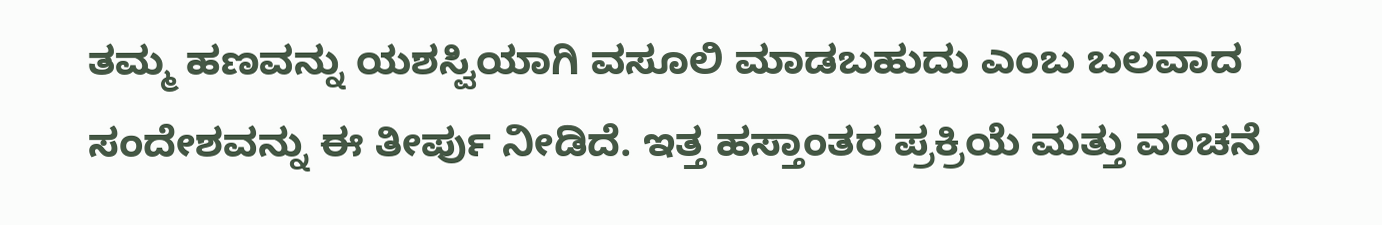ತಮ್ಮ ಹಣವನ್ನು ಯಶಸ್ವಿಯಾಗಿ ವಸೂಲಿ ಮಾಡಬಹುದು ಎಂಬ ಬಲವಾದ ಸಂದೇಶವನ್ನು ಈ ತೀರ್ಪು ನೀಡಿದೆ. ಇತ್ತ ಹಸ್ತಾಂತರ ಪ್ರಕ್ರಿಯೆ ಮತ್ತು ವಂಚನೆ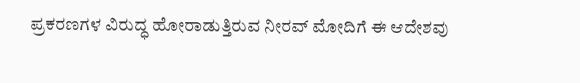ಪ್ರಕರಣಗಳ ವಿರುದ್ಧ ಹೋರಾಡುತ್ತಿರುವ ನೀರವ್ ಮೋದಿಗೆ ಈ ಆದೇಶವು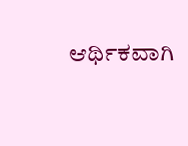ಆರ್ಥಿಕವಾಗಿ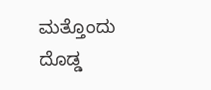ಮತ್ತೊಂದು ದೊಡ್ಡ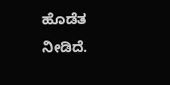ಹೊಡೆತ ನೀಡಿದೆ.